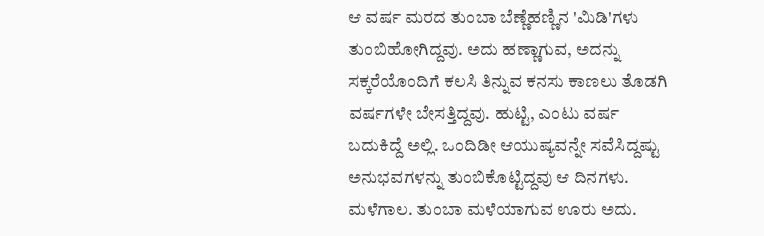ಆ ವರ್ಷ ಮರದ ತುಂಬಾ ಬೆಣ್ಣೆಹಣ್ಣಿನ 'ಮಿಡಿ'ಗಳು ತುಂಬಿಹೋಗಿದ್ದವು. ಅದು ಹಣ್ಣಾಗುವ, ಅದನ್ನು ಸಕ್ಕರೆಯೊಂದಿಗೆ ಕಲಸಿ ತಿನ್ನುವ ಕನಸು ಕಾಣಲು ತೊಡಗಿ ವರ್ಷಗಳೇ ಬೇಸತ್ತಿದ್ದವು. ಹುಟ್ಟಿ, ಎಂಟು ವರ್ಷ ಬದುಕಿದ್ದೆ ಅಲ್ಲಿ. ಒಂದಿಡೀ ಆಯುಷ್ಯವನ್ನೇ ಸವೆಸಿದ್ದಷ್ಟು ಅನುಭವಗಳನ್ನು ತುಂಬಿಕೊಟ್ಟಿದ್ದವು ಆ ದಿನಗಳು.
ಮಳೆಗಾಲ. ತುಂಬಾ ಮಳೆಯಾಗುವ ಊರು ಅದು.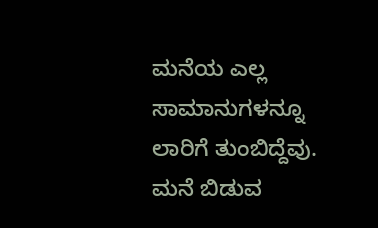ಮನೆಯ ಎಲ್ಲ ಸಾಮಾನುಗಳನ್ನೂ ಲಾರಿಗೆ ತುಂಬಿದ್ದೆವು. ಮನೆ ಬಿಡುವ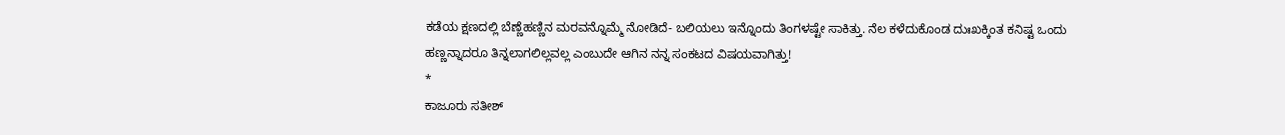ಕಡೆಯ ಕ್ಷಣದಲ್ಲಿ ಬೆಣ್ಣೆಹಣ್ಣಿನ ಮರವನ್ನೊಮ್ಮೆ ನೋಡಿದೆ- ಬಲಿಯಲು ಇನ್ನೊಂದು ತಿಂಗಳಷ್ಟೇ ಸಾಕಿತ್ತು. ನೆಲ ಕಳೆದುಕೊಂಡ ದುಃಖಕ್ಕಿಂತ ಕನಿಷ್ಟ ಒಂದು ಹಣ್ಣನ್ನಾದರೂ ತಿನ್ನಲಾಗಲಿಲ್ಲವಲ್ಲ ಎಂಬುದೇ ಆಗಿನ ನನ್ನ ಸಂಕಟದ ವಿಷಯವಾಗಿತ್ತು!
*
ಕಾಜೂರು ಸತೀಶ್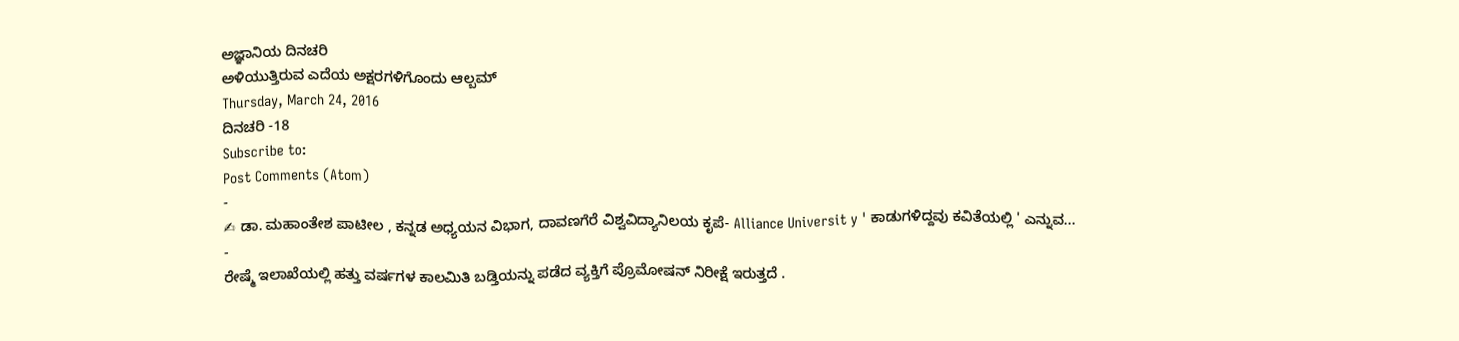ಅಜ್ಞಾನಿಯ ದಿನಚರಿ
ಅಳಿಯುತ್ತಿರುವ ಎದೆಯ ಅಕ್ಷರಗಳಿಗೊಂದು ಆಲ್ಬಮ್
Thursday, March 24, 2016
ದಿನಚರಿ -18
Subscribe to:
Post Comments (Atom)
-
✍ ಡಾ. ಮಹಾಂತೇಶ ಪಾಟೀಲ , ಕನ್ನಡ ಅಧ್ಯಯನ ವಿಭಾಗ, ದಾವಣಗೆರೆ ವಿಶ್ವವಿದ್ಯಾನಿಲಯ ಕೃಪೆ- Alliance Universit y ' ಕಾಡುಗಳಿದ್ದವು ಕವಿತೆಯಲ್ಲಿ ' ಎನ್ನುವ...
-
ರೇಷ್ಮೆ ಇಲಾಖೆಯಲ್ಲಿ ಹತ್ತು ವರ್ಷಗಳ ಕಾಲಮಿತಿ ಬಡ್ತಿಯನ್ನು ಪಡೆದ ವ್ಯಕ್ತಿಗೆ ಪ್ರೊಮೋಷನ್ ನಿರೀಕ್ಷೆ ಇರುತ್ತದೆ .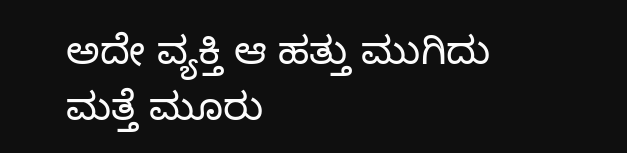ಅದೇ ವ್ಯಕ್ತಿ ಆ ಹತ್ತು ಮುಗಿದು ಮತ್ತೆ ಮೂರು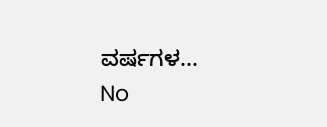ವರ್ಷಗಳ...
No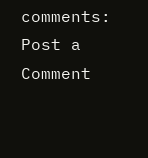comments:
Post a Comment